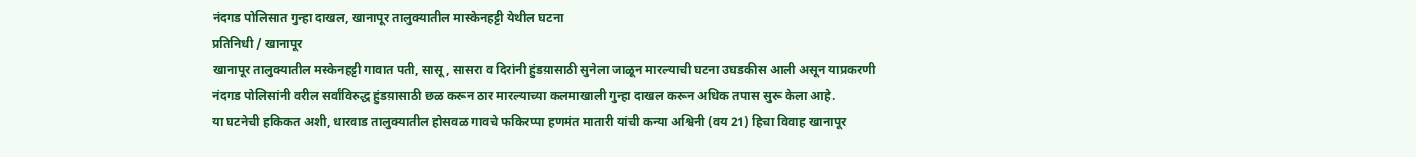नंदगड पोलिसात गुन्हा दाखल, खानापूर तालुक्यातील मास्केनहट्टी येथील घटना
प्रतिनिधी / खानापूर
खानापूर तालुक्यातील मस्केनहट्टी गावात पती, सासू, सासरा व दिरांनी हुंडय़ासाठी सुनेला जाळून मारल्याची घटना उघडकीस आली असून याप्रकरणी नंदगड पोलिसांनी वरील सर्वांविरुद्ध हुंडय़ासाठी छळ करून ठार मारल्याच्या कलमाखाली गुन्हा दाखल करून अधिक तपास सुरू केला आहे.
या घटनेची हकिकत अशी, धारवाड तालुक्यातील होसवळ गावचे फकिरप्पा हणमंत मातारी यांची कन्या अश्विनी (वय 21) हिचा विवाह खानापूर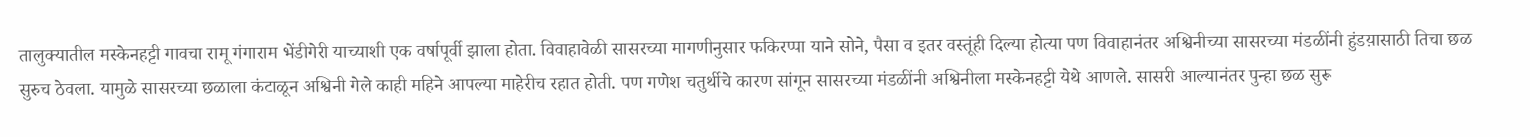तालुक्यातील मस्केनहट्टी गावचा रामू गंगाराम भेंडीगेरी याच्याशी एक वर्षापूर्वी झाला होता. विवाहावेळी सासरच्या मागणीनुसार फकिरप्पा याने सोने, पैसा व इतर वस्तूंही दिल्या होत्या पण विवाहानंतर अश्विनीच्या सासरच्या मंडळींनी हुंडय़ासाठी तिचा छळ सुरुच ठेवला. यामुळे सासरच्या छळाला कंटाळून अश्विनी गेले काही महिने आपल्या माहेरीच रहात होती. पण गणेश चतुर्थीचे कारण सांगून सासरच्या मंडळींनी अश्विनीला मस्केनहट्टी येथे आणले. सासरी आल्यानंतर पुन्हा छळ सुरू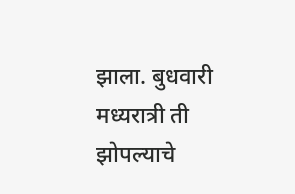झाला. बुधवारी मध्यरात्री ती झोपल्याचे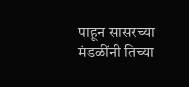पाहून सासरच्या मंडळींनी तिच्या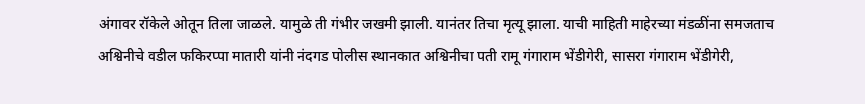अंगावर रॉकेले ओतून तिला जाळले. यामुळे ती गंभीर जखमी झाली. यानंतर तिचा मृत्यू झाला. याची माहिती माहेरच्या मंडळींना समजताच अश्विनीचे वडील फकिरप्पा मातारी यांनी नंदगड पोलीस स्थानकात अश्विनीचा पती रामू गंगाराम भेंडीगेरी, सासरा गंगाराम भेंडीगेरी,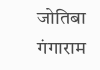जोतिबा गंगाराम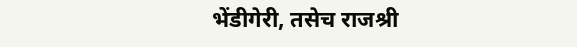भेंडीगेरी, तसेच राजश्री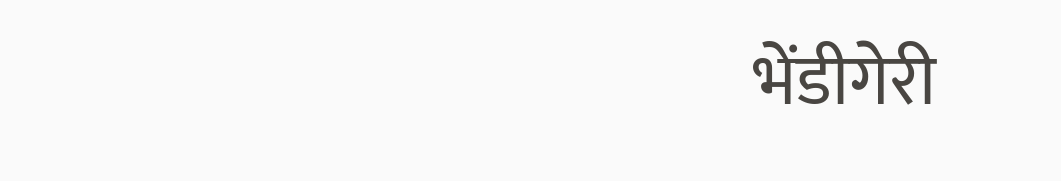भेंडीगेरी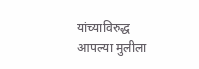यांच्याविरुद्ध आपल्या मुलीला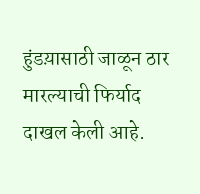हुंडय़ासाठी जाळून ठार मारल्याची फिर्याद दाखल केली आहे.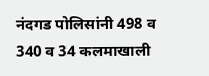नंदगड पोलिसांनी 498 व 340 व 34 कलमाखाली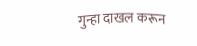गुन्हा दाखल करून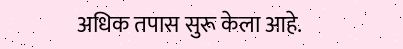अधिक तपास सुरू केला आहे.